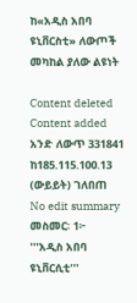ከ«አዲስ አበባ ዩኒቨርስቲ» ለውጦች መካከል ያለው ልዩነት

Content deleted Content added
አንድ ለውጥ 331841 ከ185.115.100.13 (ውይይት) ገለበጠ
No edit summary
መስመር፡ 1፦
'''አዲስ አበባ ዩኒቨርሲቲ'''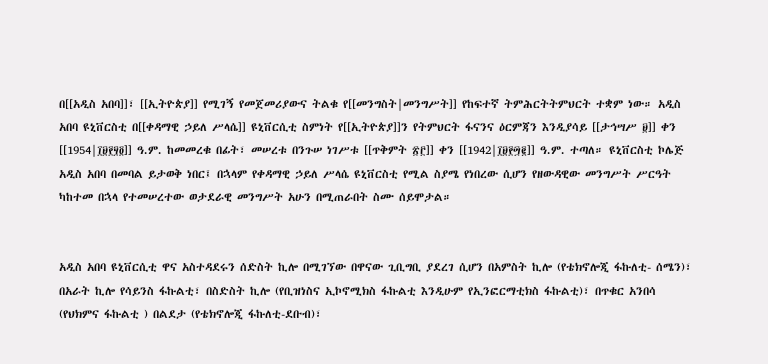በ[[አዲስ አበባ]]፣ [[ኢትዮጵያ]] የሚገኝ የመጀመሪያውና ትልቁ የ[[መንግስት|መንግሥት]] የከፍተኛ ትምሕርትትምህርት ተቋም ነው። አዲስ አበባ ዩኒቨርስቲ በ[[ቀዳማዊ ኃይለ ሥላሴ]] ዩኒቨርሲቲ ስምነት የ[[ኢትዮጵያ]]ን የትምህርት ፋናንና ዕርምጃን እንዲያሳይ [[ታኅሣሥ ፱]] ቀን [[1954|፲፱፻፶፬]] ዓ.ም. ከመመረቁ በፊት፣ መሠረቱ በንጉሠ ነገሥቱ [[ጥቅምት ፳፫]] ቀን [[1942|፲፱፻፵፪]] ዓ.ም. ተጣለ። ዩኒቨርስቲ ኮሌጅ አዲስ አበባ በመባል ይታወቅ ነበር፤ በኋላም የቀዳማዊ ኃይለ ሥላሴ ዩኒቨርስቲ የሚል ስያሜ የነበረው ሲሆን የዘውዳዊው መንግሥት ሥርዓት ካከተመ በኋላ የተመሠረተው ወታደራዊ መንግሥት አሁን በሚጠራበት ስሙ ሰይሞታል።


አዲስ አበባ ዩኒቨርሲቲ ዋና አስተዳደሩን ሰድስት ኪሎ በሚገኘው በዋናው ጊቢግቢ ያደረገ ሲሆን በአምስት ኪሎ (የቴክኖሎጂ ፋኩለቲ- ሰሜን)፣ በአራት ኪሎ የሳይንስ ፋኩልቲ፣ በስድስት ኪሎ (የቢዝነስና ኢኮኖሚክስ ፋኩልቲ እንዲሁም የኢንፎርማቲክስ ፋኩልቲ)፣ በጥቁር አንበሳ (የህክምና ፋኩልቲ ) በልደታ (የቴክኖሎጂ ፋኩለቲ-ደቡብ)፣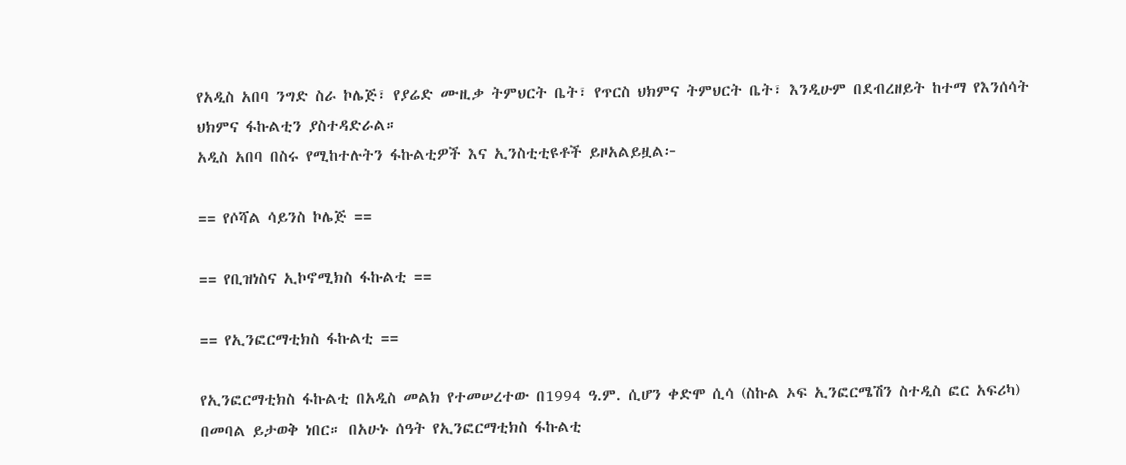የአዲስ አበባ ንግድ ስራ ኮሌጅ፣ የያሬድ ሙዚቃ ትምህርት ቤት፣ የጥርስ ህክምና ትምህርት ቤት፣ እንዲሁም በደብረዘይት ከተማ የእንሰሳት ህክምና ፋኩልቲን ያስተዳድራል።
አዲስ አበባ በስሩ የሚከተሉትን ፋኩልቲዎች እና ኢንስቲቲዩቶች ይዞአልይዟል፦

== የሶሻል ሳይንስ ኮሌጅ ==

== የቢዝነስና ኢኮኖሚክስ ፋኩልቲ ==

== የኢንፎርማቲክስ ፋኩልቲ ==

የኢንፎርማቲክስ ፋኩልቲ በአዲስ መልክ የተመሠረተው በ1994 ዓ.ም. ሲሆን ቀድሞ ሲሳ (ስኩል ኦፍ ኢንፎርሜሽን ስተዲስ ፎር አፍሪካ) በመባል ይታወቅ ነበር። በአሁኑ ሰዓት የኢንፎርማቲክስ ፋኩልቲ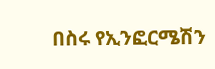በስሩ የኢንፎርሜሽን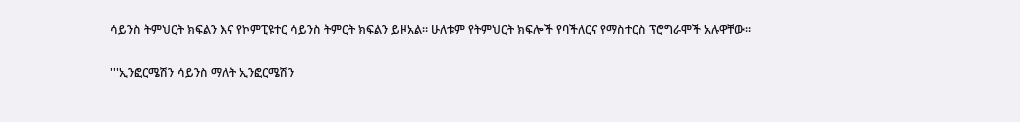ሳይንስ ትምህርት ክፍልን እና የኮምፒዩተር ሳይንስ ትምርት ክፍልን ይዞአል። ሁለቱም የትምህርት ክፍሎች የባችለርና የማስተርስ ፕሮግራሞች አሉዋቸው።

'''ኢንፎርሜሽን ሳይንስ ማለት ኢንፎርሜሽን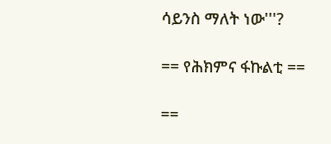ሳይንስ ማለት ነው'''?

== የሕክምና ፋኩልቲ ==

==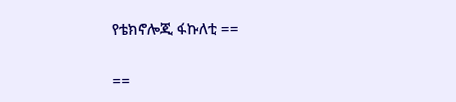የቴክኖሎጂ ፋኩለቲ ==

==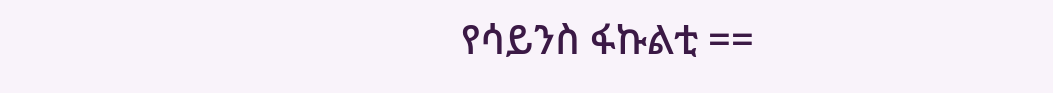የሳይንስ ፋኩልቲ ==